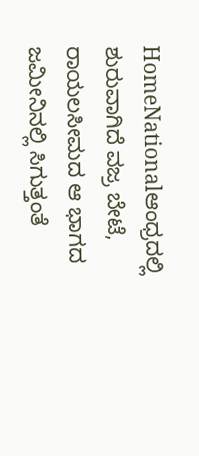HomeNationalಆಂಧ್ರದಲ್ಲಿ ಶುರುವಾಗಿದೆ ವಜ್ರ ಬೇಟೆ, ರಾಯಲಸೀಮದ ಆ ಭಾಗದ ಜಮೀನಿನಲ್ಲಿ ಸಿಗುತ್ತಂತೆ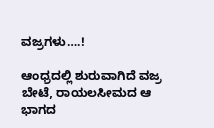ವಜ್ರಗಳು….!

ಆಂಧ್ರದಲ್ಲಿ ಶುರುವಾಗಿದೆ ವಜ್ರ ಬೇಟೆ, ರಾಯಲಸೀಮದ ಆ ಭಾಗದ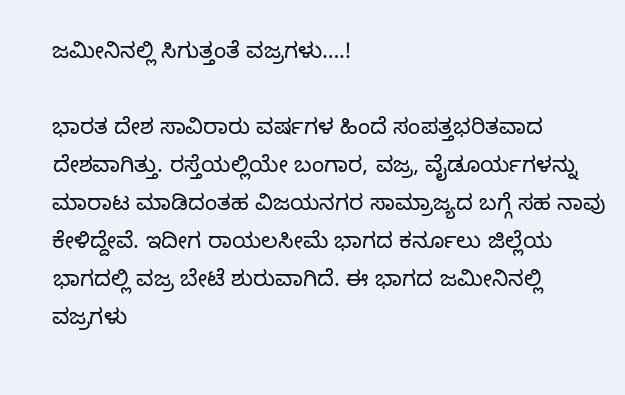ಜಮೀನಿನಲ್ಲಿ ಸಿಗುತ್ತಂತೆ ವಜ್ರಗಳು….!

ಭಾರತ ದೇಶ ಸಾವಿರಾರು ವರ್ಷಗಳ ಹಿಂದೆ ಸಂಪತ್ತಭರಿತವಾದ ದೇಶವಾಗಿತ್ತು. ರಸ್ತೆಯಲ್ಲಿಯೇ ಬಂಗಾರ, ವಜ್ರ, ವೈಡೂರ್ಯಗಳನ್ನು ಮಾರಾಟ ಮಾಡಿದಂತಹ ವಿಜಯನಗರ ಸಾಮ್ರಾಜ್ಯದ ಬಗ್ಗೆ ಸಹ ನಾವು ಕೇಳಿದ್ದೇವೆ. ಇದೀಗ ರಾಯಲಸೀಮೆ ಭಾಗದ ಕರ್ನೂಲು ಜಿಲ್ಲೆಯ ಭಾಗದಲ್ಲಿ ವಜ್ರ ಬೇಟೆ ಶುರುವಾಗಿದೆ. ಈ ಭಾಗದ ಜಮೀನಿನಲ್ಲಿ ವಜ್ರಗಳು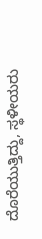ದೊರೆಯುತ್ತಿದ್ದು, ಸ್ಥಳೀಯರು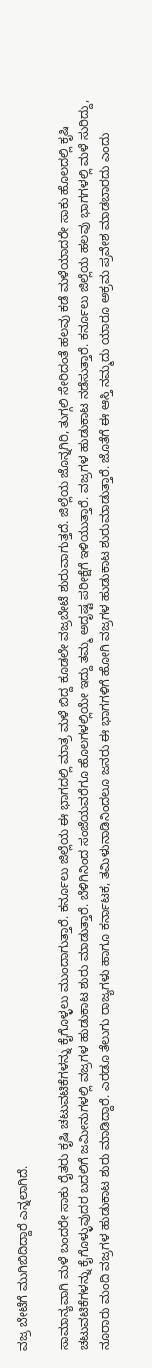ವಜ್ರ ಬೇಟೆಗೆ ಮುಗಿಬಿದಿದ್ದಾರೆ ಎನ್ನಲಾಗಿದೆ.

ಸಾಮಾನ್ಯವಾಗಿ ಮಳೆ ಬಂದರೇ ಸಾಕು ರೈತರು ಕೃಷಿ ಚಟುವಟಿಕೆಗಳನ್ನು ಕೈಗೊಳ್ಳಲು ಮುಂದಾಗುತ್ತಾರೆ. ಕರ್ನೂಲು ಜಿಲ್ಲೆಯ ಈ ಭಾಗದಲ್ಲಿ ಮಾತ್ರ ಮಳೆ ಬಿದ್ದ ಕೂಡಲೇ ವಜ್ರಬೇಟೆ ಶುರುವಾಗುತ್ತದೆ. ಜಿಲ್ಲೆಯ ಜೊನ್ನಗಿರಿ, ತುಗ್ಗಲಿ ಸೇರಿದಂತೆ ಹಲವು ಕಡೆ ಮಳೆಯಾದರೇ ಸಾಕು ಹೊಲದಲ್ಲಿ ಕೃಷಿ ಚಟುವಟಿಕೆಗಳನ್ನು ಕೈಗೊಳ್ಳುವುದರ ಬದಲಿಗೆ ಜಮೀನುಗಳಲ್ಲಿ ವಜ್ರಗಳ ಹುಡುಕಾಟ ಶುರು ಮಾಡುತ್ತಾರೆ. ಬೆಳಿಗಿನಿಂದ ಸಂಜೆಯವರೆಗೂ ಹೊಲಗಳಲ್ಲಿಯೇ ಇದ್ದು ತಮ್ಮ ಅದೃಷ್ಟ ಪರೀಕ್ಷೆಗೆ ಇಳಿಯುತ್ತಾರೆ. ವಜ್ರಗಳ ಹುಡುಕಾಟ ನಡೆಸುತ್ತಾರೆ. ಕರ್ನೂಲು ಜಿಲ್ಲೆಯ ಹಲವು ಭಾಗಗಳಲ್ಲಿ ಮಳೆ ಸುರಿದ್ದು, ನೂರಾರು ಮಂದಿ ವಜ್ರಗಳ ಹುಡುಕಾಟ ಶುರು ಮಾಡಿದ್ದಾರೆ. ಎರಡೂ ತೆಲುಗು ರಾಜ್ಯಗಳು ಹಾಗೂ ಕರ್ನಾಟಕ, ತಮಿಳುನಾಡಿನಿಂದಲೂ ಜನರು ಈ ಭಾಗಗಳಿಗೆ ಹೋಗಿ ವಜ್ರಗಳ ಹುಡುಕಾಟ ಶುರುಮಾಡುತ್ತಾರೆ. ಜೊತೆಗೆ ಈ ಆಸ್ತಿ ನಮ್ಮದು ಯಾರೂ ಅಕ್ರಮ ಪ್ರವೇಶ ಮಾಡಬಾರದು ಎಂದು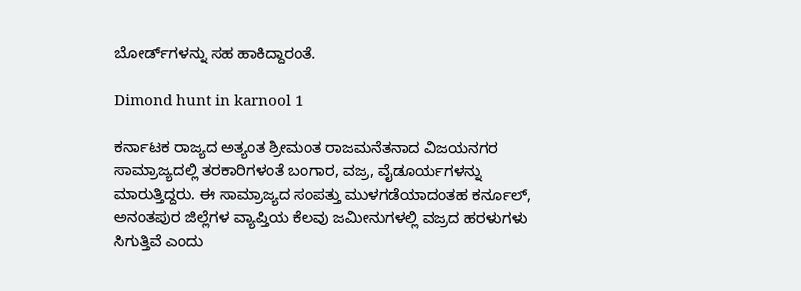ಬೋರ್ಡ್‌ಗಳನ್ನು ಸಹ ಹಾಕಿದ್ದಾರಂತೆ.

Dimond hunt in karnool 1

ಕರ್ನಾಟಕ ರಾಜ್ಯದ ಅತ್ಯಂತ ಶ್ರೀಮಂತ ರಾಜಮನೆತನಾದ ವಿಜಯನಗರ ಸಾಮ್ರಾಜ್ಯದಲ್ಲಿ ತರಕಾರಿಗಳಂತೆ ಬಂಗಾರ, ವಜ್ರ, ವೈಡೂರ್ಯಗಳನ್ನು ಮಾರುತ್ತಿದ್ದರು. ಈ ಸಾಮ್ರಾಜ್ಯದ ಸಂಪತ್ತು ಮುಳಗಡೆಯಾದಂತಹ ಕರ್ನೂಲ್, ಅನಂತಪುರ ಜಿಲ್ಲೆಗಳ ವ್ಯಾಪ್ತಿಯ ಕೆಲವು ಜಮೀನುಗಳಲ್ಲಿ ವಜ್ರದ ಹರಳುಗಳು ಸಿಗುತ್ತಿವೆ ಎಂದು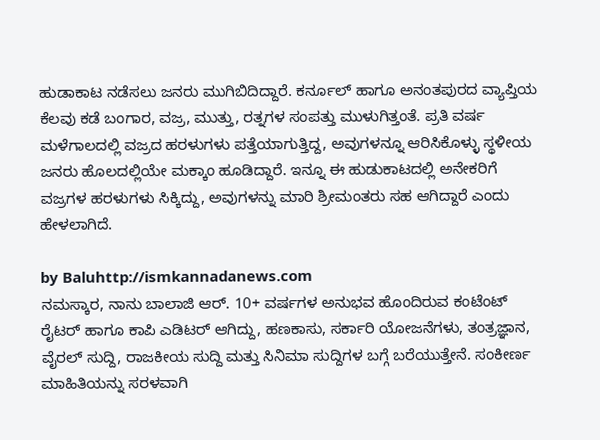ಹುಡಾಕಾಟ ನಡೆಸಲು ಜನರು ಮುಗಿಬಿದಿದ್ದಾರೆ. ಕರ್ನೂಲ್ ಹಾಗೂ ಅನಂತಪುರದ ವ್ಯಾಪ್ತಿಯ ಕೆಲವು ಕಡೆ ಬಂಗಾರ, ವಜ್ರ, ಮುತ್ತು, ರತ್ನಗಳ ಸಂಪತ್ತು ಮುಳುಗಿತ್ತಂತೆ. ಪ್ರತಿ ವರ್ಷ ಮಳೆಗಾಲದಲ್ಲಿ ವಜ್ರದ ಹರಳುಗಳು ಪತ್ತೆಯಾಗುತ್ತಿದ್ದ, ಅವುಗಳನ್ನೂ ಆರಿಸಿಕೊಳ್ಳು ಸ್ಥಳೀಯ ಜನರು ಹೊಲದಲ್ಲಿಯೇ ಮಕ್ಕಾಂ ಹೂಡಿದ್ದಾರೆ. ಇನ್ನೂ ಈ ಹುಡುಕಾಟದಲ್ಲಿ ಅನೇಕರಿಗೆ ವಜ್ರಗಳ ಹರಳುಗಳು ಸಿಕ್ಕಿದ್ದು, ಅವುಗಳನ್ನು ಮಾರಿ ಶ್ರೀಮಂತರು ಸಹ ಆಗಿದ್ದಾರೆ ಎಂದು ಹೇಳಲಾಗಿದೆ.

by Baluhttp://ismkannadanews.com
ನಮಸ್ಕಾರ, ನಾನು ಬಾಲಾಜಿ ಆರ್. 10+ ವರ್ಷಗಳ ಅನುಭವ ಹೊಂದಿರುವ ಕಂಟೆಂಟ್ ರೈಟರ್ ಹಾಗೂ ಕಾಪಿ ಎಡಿಟರ್ ಆಗಿದ್ದು, ಹಣಕಾಸು, ಸರ್ಕಾರಿ ಯೋಜನೆಗಳು, ತಂತ್ರಜ್ಞಾನ, ವೈರಲ್ ಸುದ್ದಿ, ರಾಜಕೀಯ ಸುದ್ದಿ ಮತ್ತು ಸಿನಿಮಾ ಸುದ್ದಿಗಳ ಬಗ್ಗೆ ಬರೆಯುತ್ತೇನೆ. ಸಂಕೀರ್ಣ ಮಾಹಿತಿಯನ್ನು ಸರಳವಾಗಿ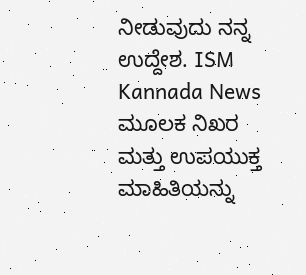ನೀಡುವುದು ನನ್ನ ಉದ್ದೇಶ. ISM Kannada News ಮೂಲಕ ನಿಖರ ಮತ್ತು ಉಪಯುಕ್ತ ಮಾಹಿತಿಯನ್ನು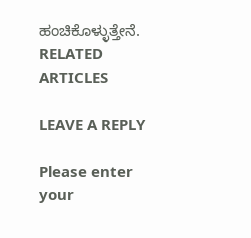ಹಂಚಿಕೊಳ್ಳುತ್ತೇನೆ.
RELATED ARTICLES

LEAVE A REPLY

Please enter your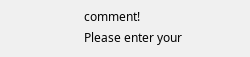comment!
Please enter your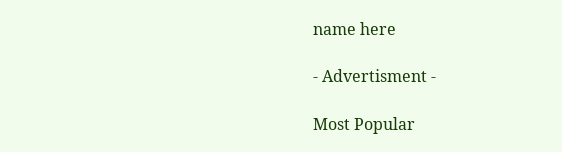name here

- Advertisment -

Most Popular